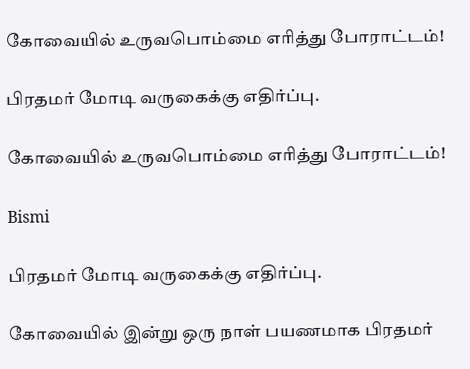கோவையில் உருவபொம்மை எரித்து போராட்டம்!

பிரதமர் மோடி வருகைக்கு எதிர்ப்பு.

கோவையில் உருவபொம்மை எரித்து போராட்டம்!

Bismi

பிரதமர் மோடி வருகைக்கு எதிர்ப்பு.

கோவையில் இன்று ஒரு நாள் பயணமாக பிரதமர்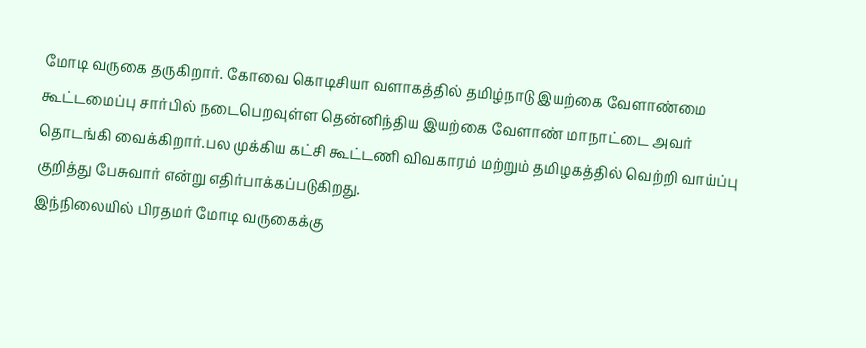மோடி வருகை தருகிறார். கோவை கொடிசியா வளாகத்தில் தமிழ்நாடு இயற்கை வேளாண்மை கூட்டமைப்பு சார்பில் நடைபெறவுள்ள தென்னிந்திய இயற்கை வேளாண் மாநாட்டை அவர் தொடங்கி வைக்கிறார்.பல முக்கிய கட்சி கூட்டணி விவகாரம் மற்றும் தமிழகத்தில் வெற்றி வாய்ப்பு குறித்து பேசுவார் என்று எதிர்பாக்கப்படுகிறது.
இந்நிலையில் பிரதமர் மோடி வருகைக்கு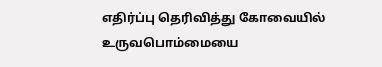எதிர்ப்பு தெரிவித்து கோவையில் உருவபொம்மையை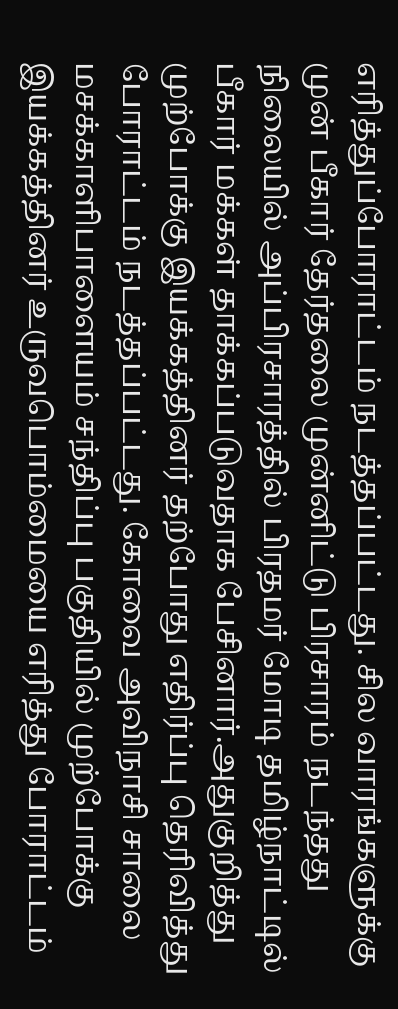எரித்துப்போராட்டம் நடத்தப்பட்டது. சில வாரங்களுக்கு முன் பீகார் தேர்தலை முன்னிட்டு பிரசாரம் நடந்தது நிலையில் அப்பிரசாரத்தில் பிரதமர் மோடி தமிழ்நாட்டில் பீகார் மக்கள் தாக்கப்படுவதாக பேசினார்.அதுகுறித்து முற்போக்கு இயக்கத்தினர் தற்போது எதிர்ப்பு தெரிவித்து போராட்டம் நடத்தப்பட்டது. கோவை அவிநாசி சாலை மசக்காளிபாளையம் சந்திப்பு பகுதியில் முற்போக்கு இயக்கத்தினர் உருவபொம்மையை எரித்து போராட்டம்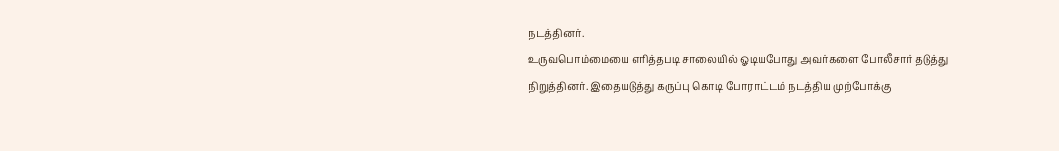நடத்தினர்.
உருவபொம்மையை எரித்தபடி சாலையில் ஓடியபோது அவர்களை போலீசார் தடுத்து நிறுத்தினர். இதையடுத்து கருப்பு கொடி போராட்டம் நடத்திய முற்போக்கு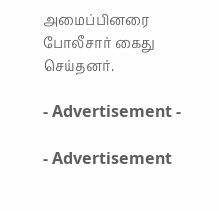அமைப்பினரை போலீசார் கைது செய்தனர்.

- Advertisement -

- Advertisement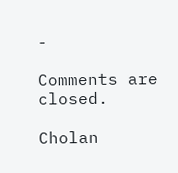-

Comments are closed.

Cholan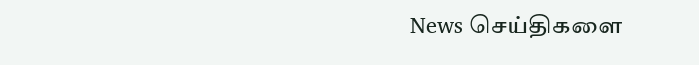News செய்திகளை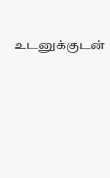உடனுக்குடன்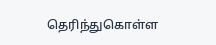தெரிந்துகொள்ள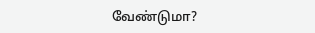வேண்டுமா?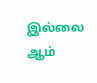இல்லை ஆம்